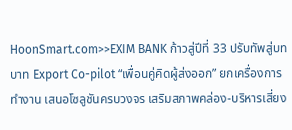HoonSmart.com>>EXIM BANK ก้าวสู่ปีที่ 33 ปรับทัพสู่บทบาท Export Co-pilot “เพื่อนคู่คิดผู้ส่งออก” ยกเครื่องการทำงาน เสนอโซลูชันครบวงจร เสริมสภาพคล่อง-บริหารเสี่ยง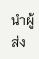นำผู้ส่ง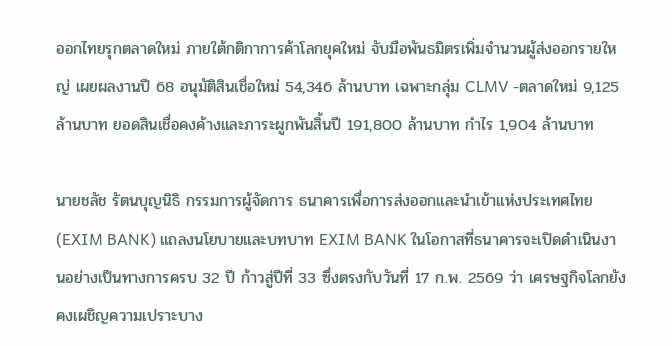ออกไทยรุกตลาดใหม่ ภายใต้กติกาการค้าโลกยุคใหม่ จับมือพันธมิตรเพิ่มจำนวนผู้ส่งออกรายใหญ่ เผยผลงานปี 68 อนุมัติสินเชื่อใหม่ 54,346 ล้านบาท เฉพาะกลุ่ม CLMV -ตลาดใหม่ 9,125 ล้านบาท ยอดสินเชื่อคงค้างและภาระผูกพันสิ้นปี 191,800 ล้านบาท กำไร 1,904 ล้านบาท

นายชลัช รัตนบุญนิธิ กรรมการผู้จัดการ ธนาคารเพื่อการส่งออกและนำเข้าแห่งประเทศไทย (EXIM BANK) แถลงนโยบายและบทบาท EXIM BANK ในโอกาสที่ธนาคารจะเปิดดำเนินงานอย่างเป็นทางการครบ 32 ปี ก้าวสู่ปีที่ 33 ซึ่งตรงกับวันที่ 17 ก.พ. 2569 ว่า เศรษฐกิจโลกยังคงเผชิญความเปราะบาง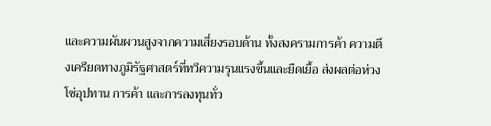และความผันผวนสูงจากความเสี่ยงรอบด้าน ทั้งสงครามการค้า ความตึงเครียดทางภูมิรัฐศาสตร์ที่ทวีความรุนแรงขึ้นและยืดเยื้อ ส่งผลต่อห่วงโซ่อุปทาน การค้า และการลงทุนทั่ว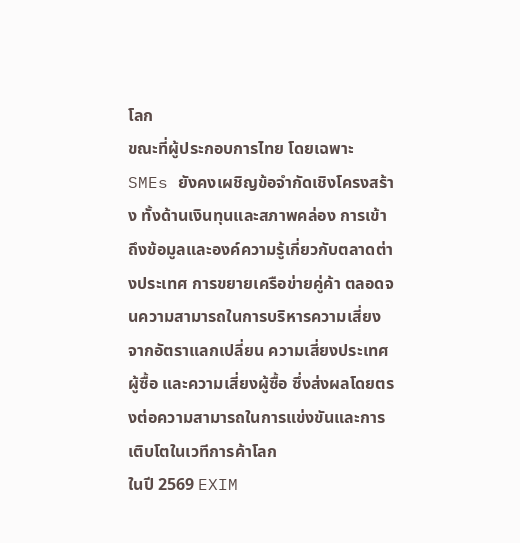โลก
ขณะที่ผู้ประกอบการไทย โดยเฉพาะ SMEs ยังคงเผชิญข้อจำกัดเชิงโครงสร้าง ทั้งด้านเงินทุนและสภาพคล่อง การเข้าถึงข้อมูลและองค์ความรู้เกี่ยวกับตลาดต่างประเทศ การขยายเครือข่ายคู่ค้า ตลอดจนความสามารถในการบริหารความเสี่ยงจากอัตราแลกเปลี่ยน ความเสี่ยงประเทศผู้ซื้อ และความเสี่ยงผู้ซื้อ ซึ่งส่งผลโดยตรงต่อความสามารถในการแข่งขันและการเติบโตในเวทีการค้าโลก
ในปี 2569 EXIM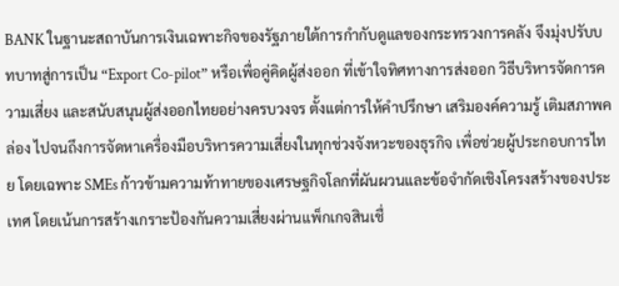BANK ในฐานะสถาบันการเงินเฉพาะกิจของรัฐภายใต้การกำกับดูแลของกระทรวงการคลัง จึงมุ่งปรับบทบาทสู่การเป็น “Export Co-pilot” หรือเพื่อคู่คิดผู้ส่งออก ที่เข้าใจทิศทางการส่งออก วิธีบริหารจัดการความเสี่ยง และสนับสนุนผู้ส่งออกไทยอย่างครบวงจร ตั้งแต่การให้คำปรึกษา เสริมองค์ความรู้ เติมสภาพคล่อง ไปจนถึงการจัดหาเครื่องมือบริหารความเสี่ยงในทุกช่วงจังหวะของธุรกิจ เพื่อช่วยผู้ประกอบการไทย โดยเฉพาะ SMEs ก้าวข้ามความท้าทายของเศรษฐกิจโลกที่ผันผวนและข้อจำกัดเชิงโครงสร้างของประเทศ โดยเน้นการสร้างเกราะป้องกันความเสี่ยงผ่านแพ็กเกจสินเชื่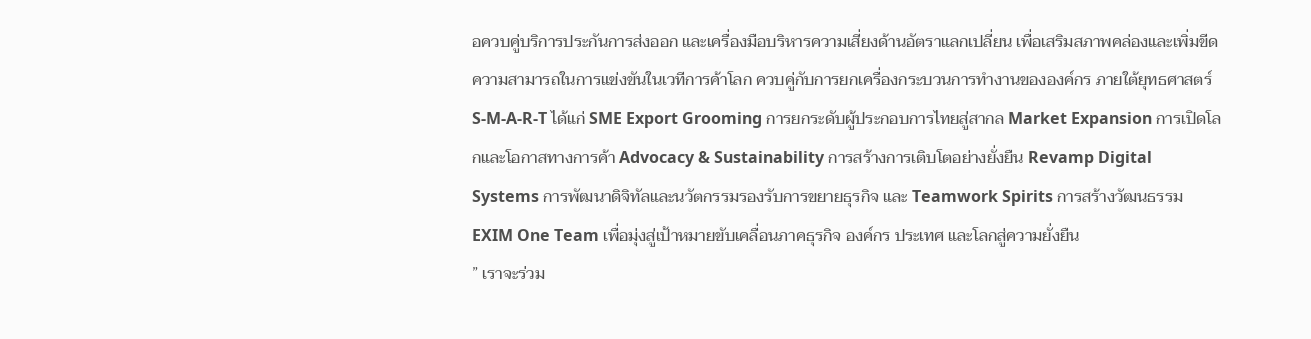อควบคู่บริการประกันการส่งออก และเครื่องมือบริหารความเสี่ยงด้านอัตราแลกเปลี่ยน เพื่อเสริมสภาพคล่องและเพิ่มขีดความสามารถในการแข่งขันในเวทีการค้าโลก ควบคู่กับการยกเครื่องกระบวนการทำงานขององค์กร ภายใต้ยุทธศาสตร์ S-M-A-R-T ได้แก่ SME Export Grooming การยกระดับผู้ประกอบการไทยสู่สากล Market Expansion การเปิดโลกและโอกาสทางการค้า Advocacy & Sustainability การสร้างการเติบโตอย่างยั่งยืน Revamp Digital Systems การพัฒนาดิจิทัลและนวัตกรรมรองรับการขยายธุรกิจ และ Teamwork Spirits การสร้างวัฒนธรรม EXIM One Team เพื่อมุ่งสู่เป้าหมายขับเคลื่อนภาคธุรกิจ องค์กร ประเทศ และโลกสู่ความยั่งยืน
” เราจะร่วม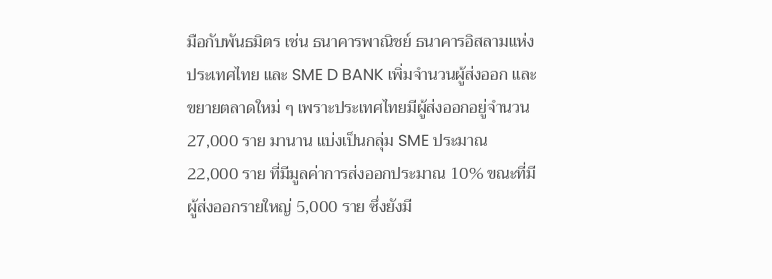มือกับพันธมิตร เช่น ธนาคารพาณิชย์ ธนาคารอิสลามแห่งประเทศไทย และ SME D BANK เพิ่มจำนวนผู้ส่งออก และขยายตลาดใหม่ ๆ เพราะประเทศไทยมีผู้ส่งออกอยู่จำนวน 27,000 ราย มานาน แบ่งเป็นกลุ่ม SME ประมาณ 22,000 ราย ที่มีมูลค่าการส่งออกประมาณ 10% ขณะที่มีผู้ส่งออกรายใหญ่ 5,000 ราย ซึ่งยังมี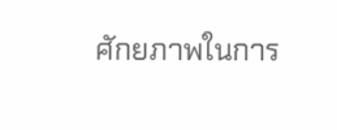ศักยภาพในการ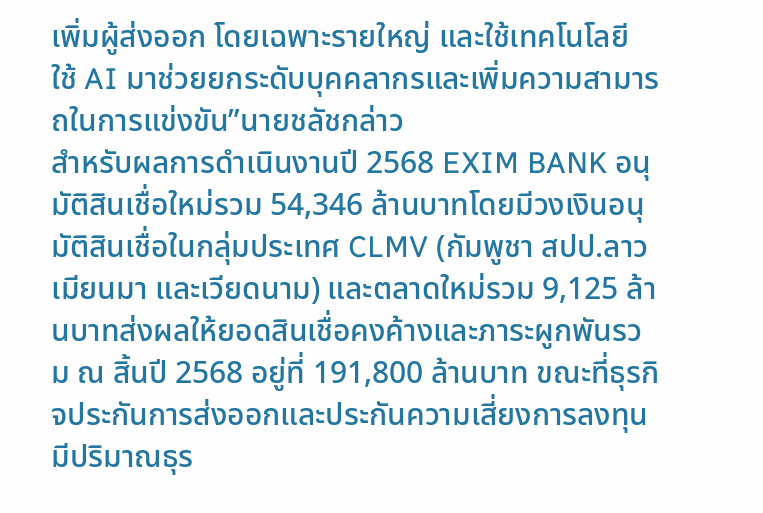เพิ่มผู้ส่งออก โดยเฉพาะรายใหญ่ และใช้เทคโนโลยี ใช้ AI มาช่วยยกระดับบุคคลากรและเพิ่มความสามารถในการแข่งขัน”นายชลัชกล่าว
สำหรับผลการดำเนินงานปี 2568 EXIM BANK อนุมัติสินเชื่อใหม่รวม 54,346 ล้านบาทโดยมีวงเงินอนุมัติสินเชื่อในกลุ่มประเทศ CLMV (กัมพูชา สปป.ลาว เมียนมา และเวียดนาม) และตลาดใหม่รวม 9,125 ล้านบาทส่งผลให้ยอดสินเชื่อคงค้างและภาระผูกพันรวม ณ สิ้นปี 2568 อยู่ที่ 191,800 ล้านบาท ขณะที่ธุรกิจประกันการส่งออกและประกันความเสี่ยงการลงทุนมีปริมาณธุร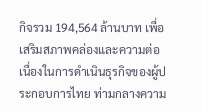กิจรวม 194,564 ล้านบาท เพื่อเสริมสภาพคล่องและความต่อเนื่องในการดำเนินธุรกิจของผู้ประกอบการไทย ท่ามกลางความ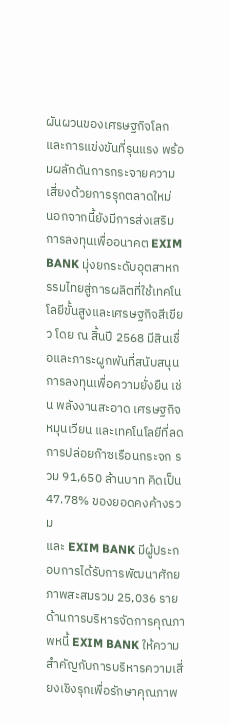ผันผวนของเศรษฐกิจโลกและการแข่งขันที่รุนแรง พร้อมผลักดันการกระจายความเสี่ยงด้วยการรุกตลาดใหม่
นอกจากนี้ยังมีการส่งเสริมการลงทุนเพื่ออนาคต EXIM BANK มุ่งยกระดับอุตสาหกรรมไทยสู่การผลิตที่ใช้เทคโนโลยีขั้นสูงและเศรษฐกิจสีเขียว โดย ณ สิ้นปี 2568 มีสินเชื่อและภาระผูกพันที่สนับสนุนการลงทุนเพื่อความยั่งยืน เช่น พลังงานสะอาด เศรษฐกิจหมุนเวียน และเทคโนโลยีที่ลดการปล่อยก๊าซเรือนกระจก รวม 91,650 ล้านบาท คิดเป็น 47.78% ของยอดคงค้างรวม
และ EXIM BANK มีผู้ประกอบการได้รับการพัฒนาศักยภาพสะสมรวม 25,036 ราย ด้านการบริหารจัดการคุณภาพหนี้ EXIM BANK ให้ความสำคัญกับการบริหารความเสี่ยงเชิงรุกเพื่อรักษาคุณภาพ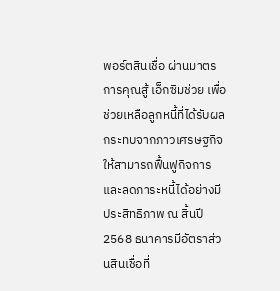พอร์ตสินเชื่อ ผ่านมาตรการคุณสู้ เอ็กซิมช่วย เพื่อช่วยเหลือลูกหนี้ที่ได้รับผลกระทบจากภาวเศรษฐกิจให้สามารถฟื้นฟูกิจการและลดภาระหนี้ได้อย่างมีประสิทธิภาพ ณ สิ้นปี 2568 ธนาคารมีอัตราส่วนสินเชื่อที่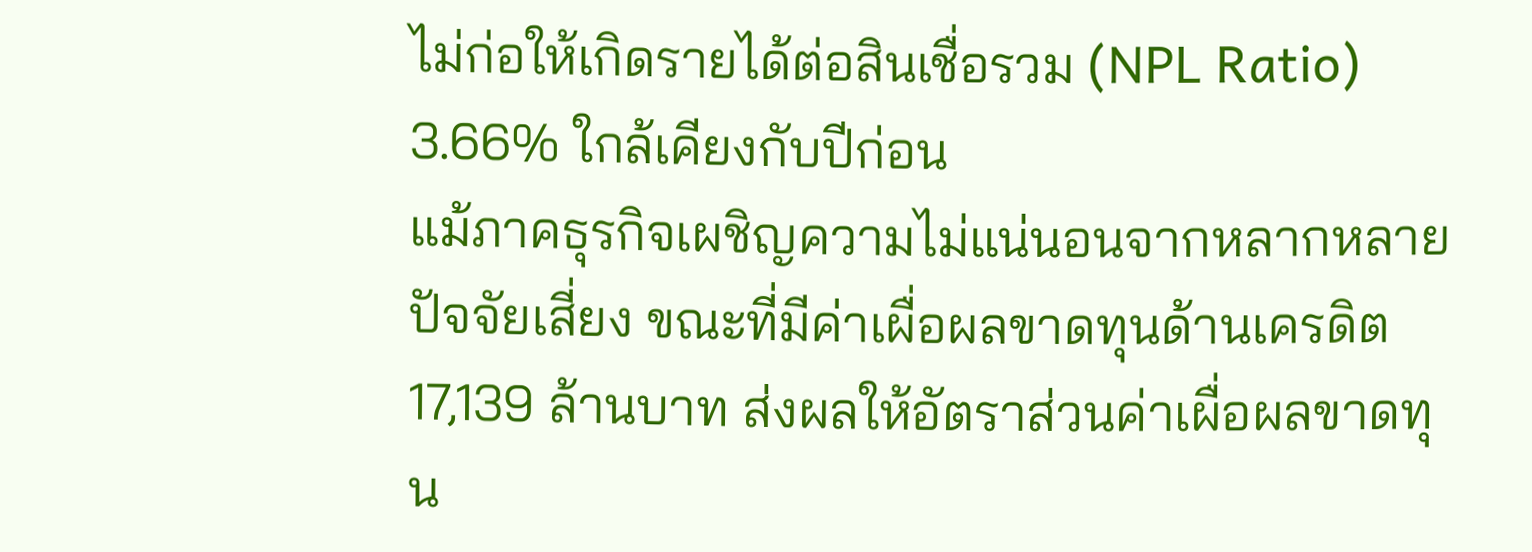ไม่ก่อให้เกิดรายได้ต่อสินเชื่อรวม (NPL Ratio) 3.66% ใกล้เคียงกับปีก่อน
แม้ภาคธุรกิจเผชิญความไม่แน่นอนจากหลากหลายปัจจัยเสี่ยง ขณะที่มีค่าเผื่อผลขาดทุนด้านเครดิต 17,139 ล้านบาท ส่งผลให้อัตราส่วนค่าเผื่อผลขาดทุน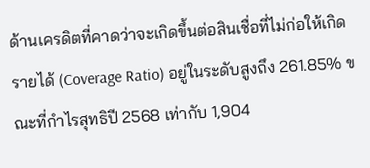ด้านเครดิตที่คาดว่าจะเกิดขึ้นต่อสินเชื่อที่ไม่ก่อให้เกิดรายได้ (Coverage Ratio) อยู่ในระดับสูงถึง 261.85% ขณะที่กำไรสุทธิปี 2568 เท่ากับ 1,904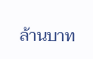ล้านบาท